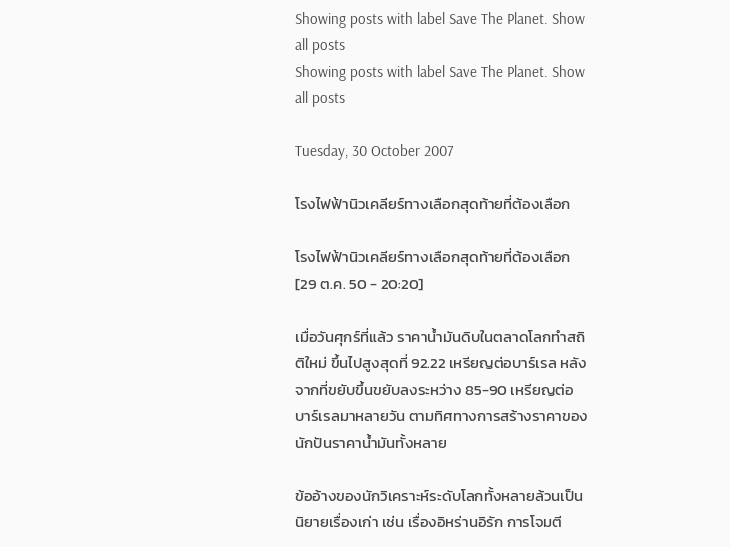Showing posts with label Save The Planet. Show all posts
Showing posts with label Save The Planet. Show all posts

Tuesday, 30 October 2007

โรงไฟฟ้านิวเคลียร์ทางเลือกสุดท้ายที่ต้องเลือก

โรงไฟฟ้านิวเคลียร์ทางเลือกสุดท้ายที่ต้องเลือก [29 ต.ค. 50 - 20:20]

เมื่อวันศุกร์ที่แล้ว ราคาน้ำมันดิบในตลาดโลกทำสถิติใหม่ ขึ้นไปสูงสุดที่ 92.22 เหรียญต่อบาร์เรล หลังจากที่ขยับขึ้นขยับลงระหว่าง 85-90 เหรียญต่อบาร์เรลมาหลายวัน ตามทิศทางการสร้างราคาของนักปันราคาน้ำมันทั้งหลาย

ข้ออ้างของนักวิเคราะห์ระดับโลกทั้งหลายล้วนเป็นนิยายเรื่องเก่า เช่น เรื่องอิหร่านอิรัก การโจมตี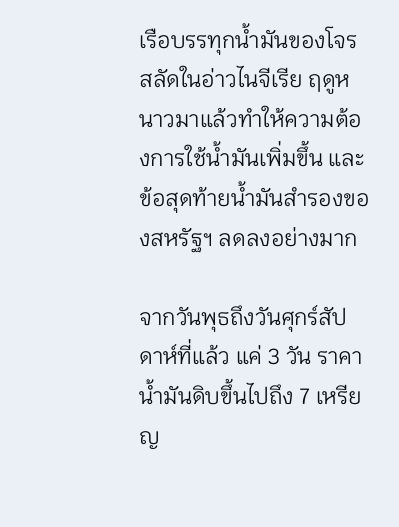เรือบรรทุกน้ำมันของโจรสลัดในอ่าวไนจีเรีย ฤดูหนาวมาแล้วทำให้ความต้องการใช้น้ำมันเพิ่มขึ้น และข้อสุดท้ายน้ำมันสำรองของสหรัฐฯ ลดลงอย่างมาก

จากวันพุธถึงวันศุกร์สัปดาห์ที่แล้ว แค่ 3 วัน ราคาน้ำมันดิบขึ้นไปถึง 7 เหรียญ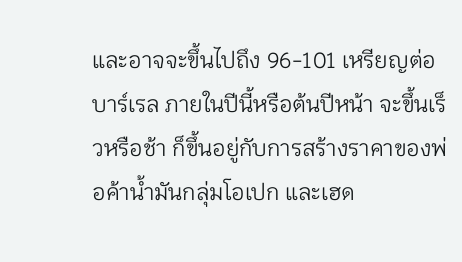และอาจจะขึ้นไปถึง 96-101 เหรียญต่อบาร์เรล ภายในปีนี้หรือต้นปีหน้า จะขึ้นเร็วหรือช้า ก็ขึ้นอยู่กับการสร้างราคาของพ่อค้าน้ำมันกลุ่มโอเปก และเฮด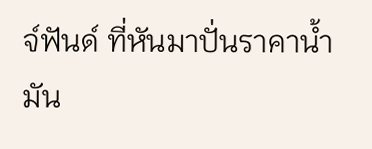จ์ฟันด์ ที่หันมาปั่นราคาน้ำมัน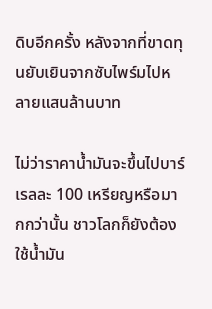ดิบอีกครั้ง หลังจากที่ขาดทุนยับเยินจากซับไพร์มไปหลายแสนล้านบาท

ไม่ว่าราคาน้ำมันจะขึ้นไปบาร์เรลละ 100 เหรียญหรือมากกว่านั้น ชาวโลกก็ยังต้องใช้น้ำมัน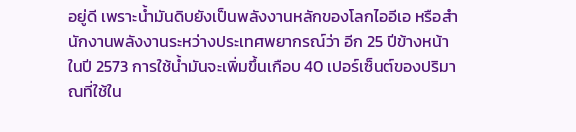อยู่ดี เพราะน้ำมันดิบยังเป็นพลังงานหลักของโลกไออีเอ หรือสำนักงานพลังงานระหว่างประเทศพยากรณ์ว่า อีก 25 ปีข้างหน้าในปี 2573 การใช้น้ำมันจะเพิ่มขึ้นเกือบ 40 เปอร์เซ็นต์ของปริมาณที่ใช้ใน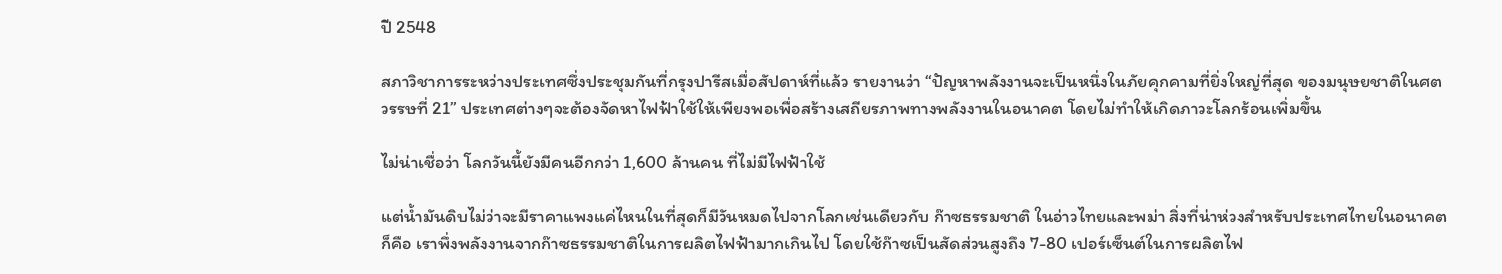ปี 2548

สภาวิชาการระหว่างประเทศซึ่งประชุมกันที่กรุงปารีสเมื่อสัปดาห์ที่แล้ว รายงานว่า “ปัญหาพลังงานจะเป็นหนึ่งในภัยคุกคามที่ยิ่งใหญ่ที่สุด ของมนุษยชาติในศตวรรษที่ 21” ประเทศต่างๆจะต้องจัดหาไฟฟ้าใช้ให้เพียงพอเพื่อสร้างเสถียรภาพทางพลังงานในอนาคต โดยไม่ทำให้เกิดภาวะโลกร้อนเพิ่มขึ้น

ไม่น่าเชื่อว่า โลกวันนี้ยังมีคนอีกกว่า 1,600 ล้านคน ที่ไม่มีไฟฟ้าใช้

แต่น้ำมันดิบไม่ว่าจะมีราคาแพงแค่ไหนในที่สุดก็มีวันหมดไปจากโลกเช่นเดียวกับ ก๊าซธรรมชาติ ในอ่าวไทยและพม่า สิ่งที่น่าห่วงสำหรับประเทศไทยในอนาคตก็คือ เราพึ่งพลังงานจากก๊าซธรรมชาติในการผลิตไฟฟ้ามากเกินไป โดยใช้ก๊าซเป็นสัดส่วนสูงถึง 7-80 เปอร์เซ็นต์ในการผลิตไฟ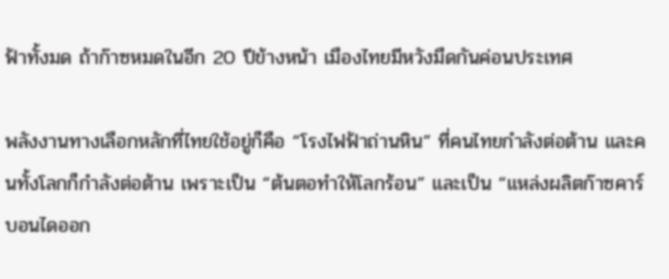ฟ้าทั้งมด ถ้าก๊าซหมดในอีก 20 ปีข้างหน้า เมืองไทยมีหวังมืดกันค่อนประเทศ

พลังงานทางเลือกหลักที่ไทยใช้อยู่ก็คือ “โรงไฟฟ้าถ่านหิน” ที่คนไทยกำลังต่อต้าน และคนทั้งโลกก็กำลังต่อต้าน เพราะเป็น “ต้นตอทำให้โลกร้อน” และเป็น “แหล่งผลิตก๊าซคาร์บอนไดออก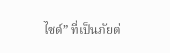ไซด์” ที่เป็นภัยต่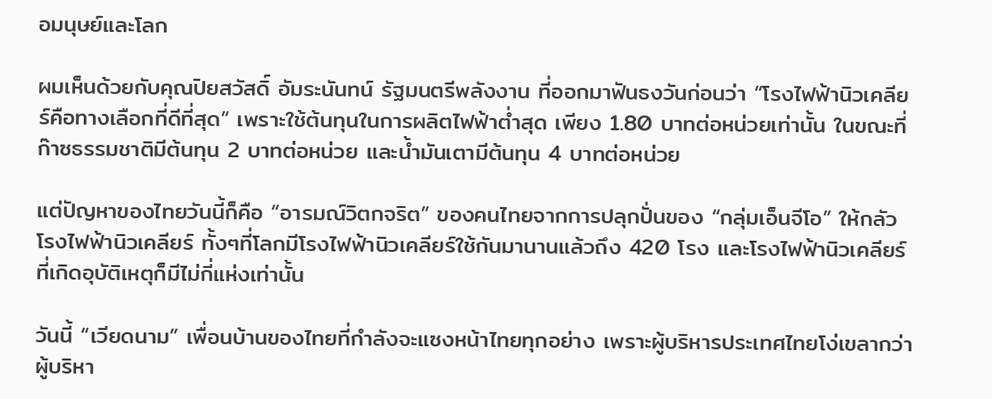อมนุษย์และโลก

ผมเห็นด้วยกับคุณปิยสวัสดิ์ อัมระนันทน์ รัฐมนตรีพลังงาน ที่ออกมาฟันธงวันก่อนว่า “โรงไฟฟ้านิวเคลียร์คือทางเลือกที่ดีที่สุด” เพราะใช้ต้นทุนในการผลิตไฟฟ้าต่ำสุด เพียง 1.80 บาทต่อหน่วยเท่านั้น ในขณะที่ก๊าซธรรมชาติมีต้นทุน 2 บาทต่อหน่วย และน้ำมันเตามีต้นทุน 4 บาทต่อหน่วย

แต่ปัญหาของไทยวันนี้ก็คือ “อารมณ์วิตกจริต” ของคนไทยจากการปลุกปั่นของ “กลุ่มเอ็นจีโอ” ให้กลัวโรงไฟฟ้านิวเคลียร์ ทั้งๆที่โลกมีโรงไฟฟ้านิวเคลียร์ใช้กันมานานแล้วถึง 420 โรง และโรงไฟฟ้านิวเคลียร์ที่เกิดอุบัติเหตุก็มีไม่กี่แห่งเท่านั้น

วันนี้ “เวียดนาม” เพื่อนบ้านของไทยที่กำลังจะแซงหน้าไทยทุกอย่าง เพราะผู้บริหารประเทศไทยโง่เขลากว่าผู้บริหา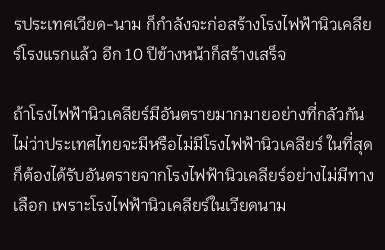รประเทศเวียด-นาม ก็กำลังจะก่อสร้างโรงไฟฟ้านิวเคลียร์โรงแรกแล้ว อีก 10 ปีข้างหน้าก็สร้างเสร็จ

ถ้าโรงไฟฟ้านิวเคลียร์มีอันตรายมากมายอย่างที่กลัวกัน ไม่ว่าประเทศไทยจะมีหรือไม่มีโรงไฟฟ้านิวเคลียร์ ในที่สุดก็ต้องได้รับอันตรายจากโรงไฟฟ้านิวเคลียร์อย่างไม่มีทางเลือก เพราะโรงไฟฟ้านิวเคลียร์ในเวียดนาม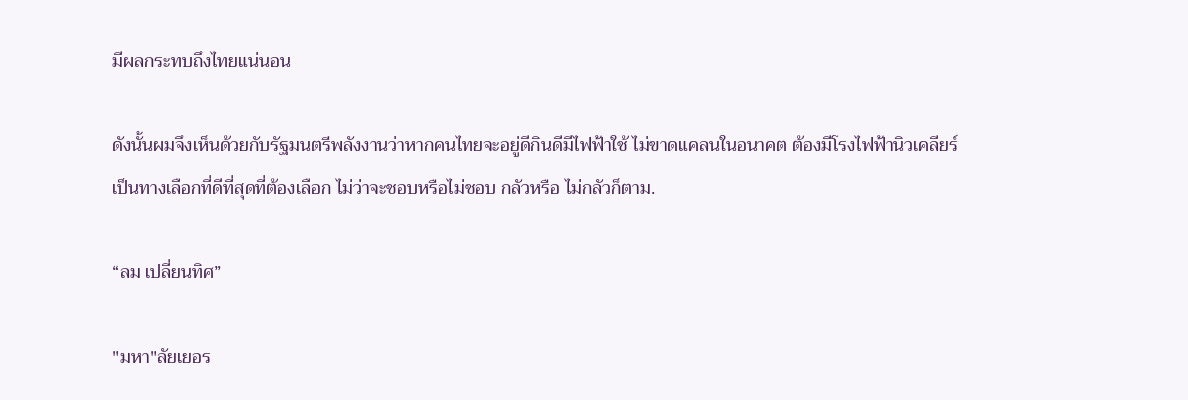มีผลกระทบถึงไทยแน่นอน

ดังนั้นผมจึงเห็นด้วยกับรัฐมนตรีพลังงานว่าหากคนไทยจะอยู่ดีกินดีมีไฟฟ้าใช้ ไม่ขาดแคลนในอนาคต ต้องมีโรงไฟฟ้านิวเคลียร์ เป็นทางเลือกที่ดีที่สุดที่ต้องเลือก ไม่ว่าจะชอบหรือไม่ชอบ กลัวหรือ ไม่กลัวก็ตาม.

“ลม เปลี่ยนทิศ”

"มหา"ลัยเยอร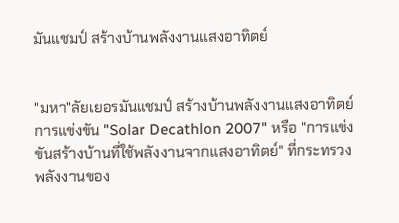มันแชมป์ สร้างบ้านพลังงานแสงอาทิตย์


"มหา"ลัยเยอรมันแชมป์ สร้างบ้านพลังงานแสงอาทิตย์
การแข่งขัน "Solar Decathlon 2007" หรือ "การแข่งขันสร้างบ้านที่ใช้พลังงานจากแสงอาทิตย์" ที่กระทรวงพลังงานของ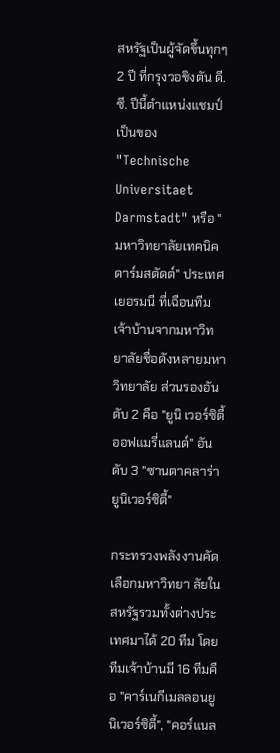สหรัฐเป็นผู้จัดขึ้นทุกๆ 2 ปี ที่กรุงวอชิงตัน ดี.ซี. ปีนี้ตำแหน่งแชมป์เป็นของ "Technische Universitaet Darmstadt" หรือ "มหาวิทยาลัยเทคนิคดาร์มสตัดต์" ประเทศเยอรมนี ที่เฉือนทีมเจ้าบ้านจากมหาวิทยาลัยชื่อดังหลายมหาวิทยาลัย ส่วนรองอันดับ 2 คือ "ยูนิ เวอร์ซิตี้ออฟแมรี่แลนด์" อันดับ 3 "ซานตาคลาร่ายูนิเวอร์ซิตี้"

กระทรวงพลังงานคัดเลือกมหาวิทยา ลัยในสหรัฐรวมทั้งต่างประเทศมาได้ 20 ทีม โดยทีมเจ้าบ้านมี 16 ทีมคือ "คาร์เนกีเมลลอนยูนิเวอร์ซิตี้", "คอร์แนล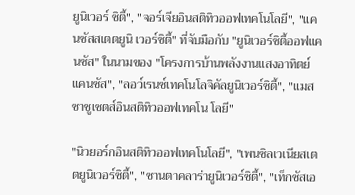ยูนิเวอร์ ซิตี้", "จอร์เจียอินสติทิวออฟเทคโนโลยี", "แคนซัสสเตตยูนิ เวอร์ซิตี้" ที่จับมือกับ "ยูนิเวอร์ซิตี้ออฟแคนซัส" ในนามของ "โครงการบ้านพลังงานแสงอาทิตย์แคนซัส", "ลอว์เรนซ์เทคโนโลจิคัลยูนิเวอร์ซิตี้", "แมสซาชูเซตส์อินสติทิวออฟเทคโน โลยี"

"นิวยอร์กอินสติทิวออฟเทคโนโลยี", "เพนซิลเวเนียสเตตยูนิเวอร์ซิตี้", "ซานตาคลาร่ายูนิเวอร์ซิตี้", "เท็กซัสเอ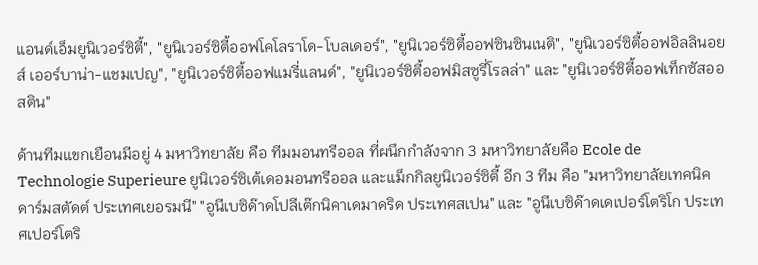แอนด์เอ็มยูนิเวอร์ซิตี้", "ยูนิเวอร์ซิตี้ออฟโคโลราโด-โบลเดอร์", "ยูนิเวอร์ซิตี้ออฟซินซินเนติ", "ยูนิเวอร์ซิตี้ออฟอิลลินอยส์ เออร์บาน่า-แชมเปญ", "ยูนิเวอร์ซิตี้ออฟแมรี่แลนด์", "ยูนิเวอร์ซิตี้ออฟมิสซูรี่โรลล่า" และ "ยูนิเวอร์ซิตี้ออฟเท็กซัสออสติน"

ด้านทีมแขกเยือนมีอยู่ 4 มหาวิทยาลัย คือ ทีมมอนทรีออล ที่ผนึกกำลังจาก 3 มหาวิทยาลัยคือ Ecole de Technologie Superieure ยูนิเวอร์ซิเต้เดอมอนทรีออล และแม็กกิลยูนิเวอร์ซิตี้ อีก 3 ทีม คือ "มหาวิทยาลัยเทคนิคดาร์มสตัดต์ ประเทศเยอรมนี" "อูนีเบซิด๊าดโปลีเต๊กนิคาเดมาดริด ประเทศสเปน" และ "อูนีเบซิด๊าดเดเปอร์โตริโก ประเทศเปอร์โตริ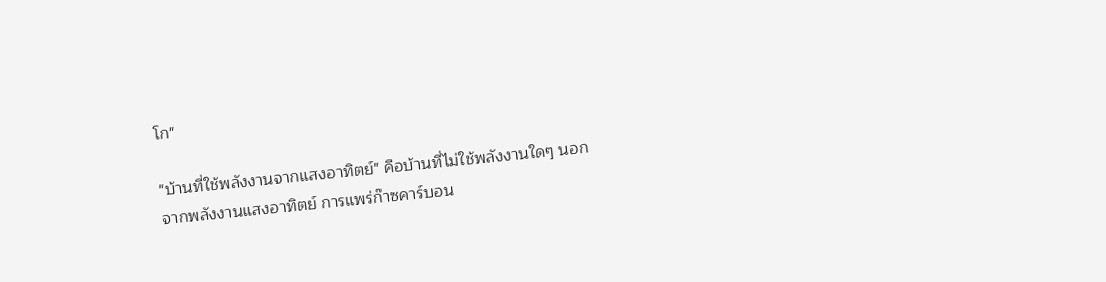โก"

"บ้านที่ใช้พลังงานจากแสงอาทิตย์" คือบ้านที่ไม่ใช้พลังงานใดๆ นอกจากพลังงานแสงอาทิตย์ การแพร่ก๊าซคาร์บอน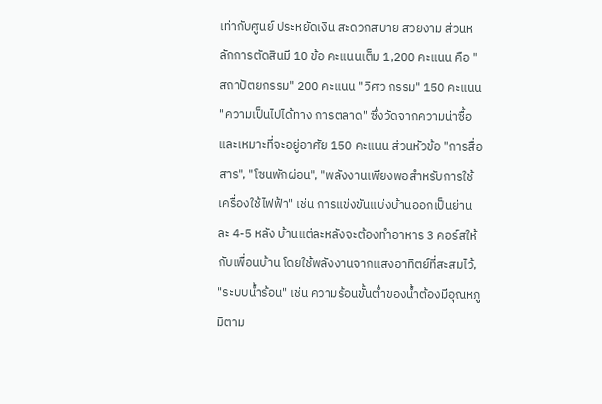เท่ากับศูนย์ ประหยัดเงิน สะดวกสบาย สวยงาม ส่วนหลักการตัดสินมี 10 ข้อ คะแนนเต็ม 1,200 คะแนน คือ "สถาปัตยกรรม" 200 คะแนน "วิศว กรรม" 150 คะแนน "ความเป็นไปได้ทาง การตลาด" ซึ่งวัดจากความน่าซื้อและเหมาะที่จะอยู่อาศัย 150 คะแนน ส่วนหัวข้อ "การสื่อสาร", "โซนพักผ่อน", "พลังงานเพียงพอสำหรับการใช้เครื่องใช้ไฟฟ้า" เช่น การแข่งขันแบ่งบ้านออกเป็นย่านละ 4-5 หลัง บ้านแต่ละหลังจะต้องทำอาหาร 3 คอร์สให้กับเพื่อนบ้าน โดยใช้พลังงานจากแสงอาทิตย์ที่สะสมไว้, "ระบบน้ำร้อน" เช่น ความร้อนขั้นต่ำของน้ำต้องมีอุณหภูมิตาม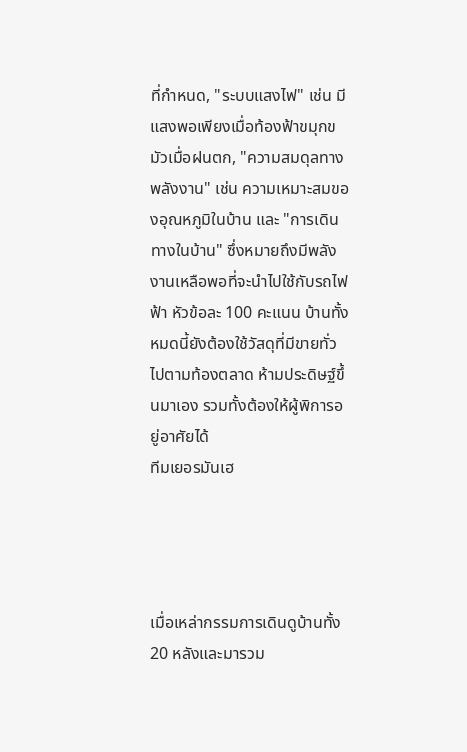ที่กำหนด, "ระบบแสงไฟ" เช่น มีแสงพอเพียงเมื่อท้องฟ้าขมุกขมัวเมื่อฝนตก, "ความสมดุลทางพลังงาน" เช่น ความเหมาะสมของอุณหภูมิในบ้าน และ "การเดินทางในบ้าน" ซึ่งหมายถึงมีพลังงานเหลือพอที่จะนำไปใช้กับรถไฟฟ้า หัวข้อละ 100 คะแนน บ้านทั้งหมดนี้ยังต้องใช้วัสดุที่มีขายทั่วไปตามท้องตลาด ห้ามประดิษฐ์ขึ้นมาเอง รวมทั้งต้องให้ผู้พิการอยู่อาศัยได้
ทีมเยอรมันเฮ




เมื่อเหล่ากรรมการเดินดูบ้านทั้ง 20 หลังและมารวม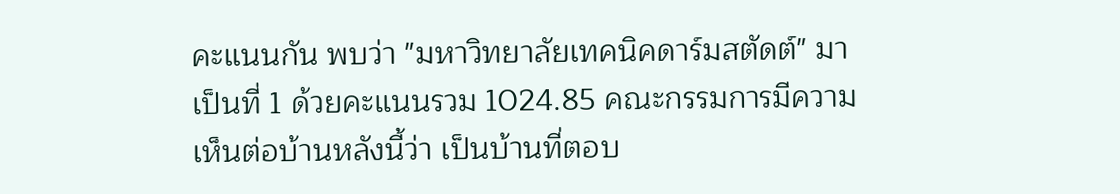คะแนนกัน พบว่า "มหาวิทยาลัยเทคนิคดาร์มสตัดต์" มาเป็นที่ 1 ด้วยคะแนนรวม 1024.85 คณะกรรมการมีความเห็นต่อบ้านหลังนี้ว่า เป็นบ้านที่ตอบ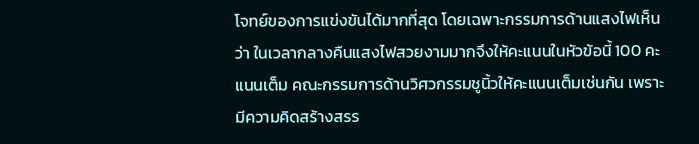โจทย์ของการแข่งขันได้มากที่สุด โดยเฉพาะกรรมการด้านแสงไฟเห็นว่า ในเวลากลางคืนแสงไฟสวยงามมากจึงให้คะแนนในหัวข้อนี้ 100 คะแนนเต็ม คณะกรรมการด้านวิศวกรรมชูนิ้วให้คะแนนเต็มเช่นกัน เพราะมีความคิดสร้างสรร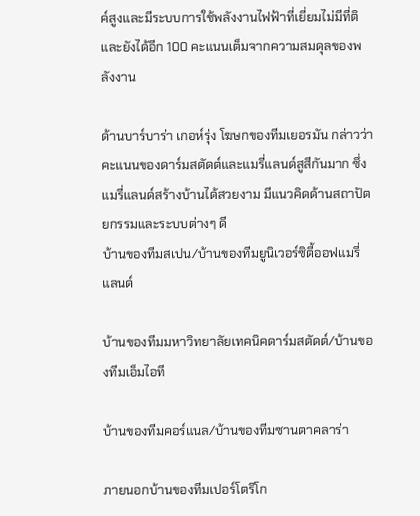ค์สูงและมีระบบการใช้พลังงานไฟฟ้าที่เยี่ยมไม่มีที่ติ และยังได้อีก 100 คะแนนเต็มจากความสมดุลของพลังงาน

ด้านบาร์บาร่า เกอห์รุ่ง โฆษกของทีมเยอรมัน กล่าวว่า คะแนนของดาร์มสตัดต์และแมรี่แลนด์สูสีกันมาก ซึ่งแมรี่แลนด์สร้างบ้านได้สวยงาม มีแนวคิดด้านสถาปัตยกรรมและระบบต่างๆ ดี
บ้านของทีมสเปน/บ้านของทีมยูนิเวอร์ซิตี้ออฟแมรี่แลนด์

บ้านของทีมมหาวิทยาลัยเทคนิคดาร์มสตัดต์/บ้านของทีมเอ็มไอที

บ้านของทีมคอร์แนล/บ้านของทีมซานตาคลาร่า

ภายนอกบ้านของทีมเปอร์โตริโก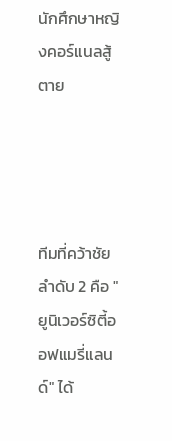นักศึกษาหญิงคอร์แนลสู้ตาย




ทีมที่คว้าชัยลำดับ 2 คือ "ยูนิเวอร์ซิตี้ออฟแมรี่แลนด์" ได้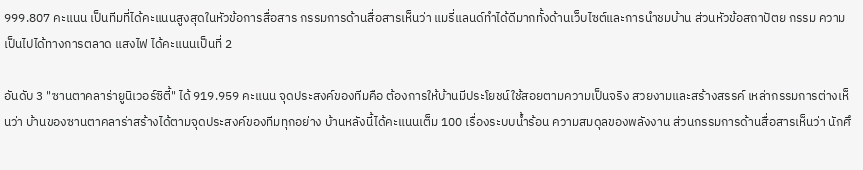999.807 คะแนน เป็นทีมที่ได้คะแนนสูงสุดในหัวข้อการสื่อสาร กรรมการด้านสื่อสารเห็นว่า แมรี่แลนด์ทำได้ดีมากทั้งด้านเว็บไซต์และการนำชมบ้าน ส่วนหัวข้อสถาปัตย กรรม ความเป็นไปได้ทางการตลาด แสงไฟ ได้คะแนนเป็นที่ 2

อันดับ 3 "ซานตาคลาร่ายูนิเวอร์ซิตี้" ได้ 919.959 คะแนน จุดประสงค์ของทีมคือ ต้องการให้บ้านมีประโยชน์ใช้สอยตามความเป็นจริง สวยงามและสร้างสรรค์ เหล่ากรรมการต่างเห็นว่า บ้านของซานตาคลาร่าสร้างได้ตามจุดประสงค์ของทีมทุกอย่าง บ้านหลังนี้ได้คะแนนเต็ม 100 เรื่องระบบน้ำร้อน ความสมดุลของพลังงาน ส่วนกรรมการด้านสื่อสารเห็นว่า นักศึ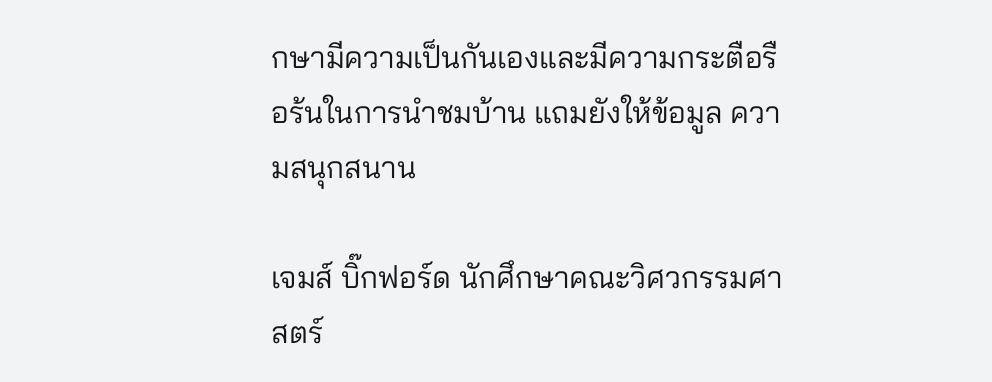กษามีความเป็นกันเองและมีความกระตือรือร้นในการนำชมบ้าน แถมยังให้ข้อมูล ความสนุกสนาน

เจมส์ บิ๊กฟอร์ด นักศึกษาคณะวิศวกรรมศาสตร์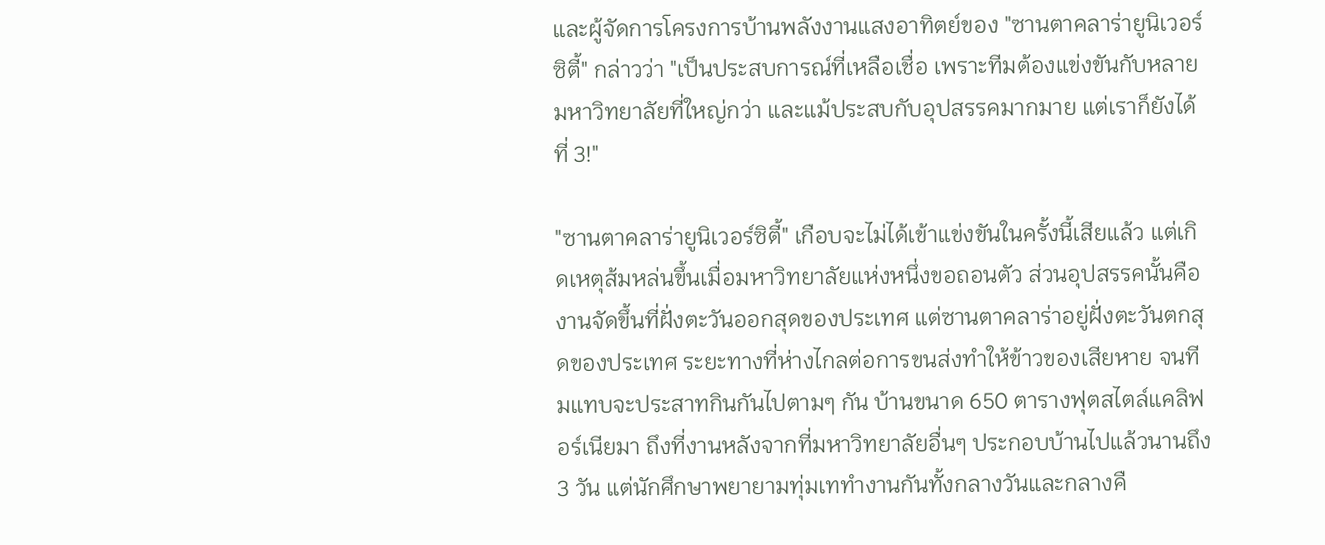และผู้จัดการโครงการบ้านพลังงานแสงอาทิตย์ของ "ซานตาคลาร่ายูนิเวอร์ซิตี้" กล่าวว่า "เป็นประสบการณ์ที่เหลือเชื่อ เพราะทีมต้องแข่งขันกับหลายมหาวิทยาลัยที่ใหญ่กว่า และแม้ประสบกับอุปสรรคมากมาย แต่เราก็ยังได้ที่ 3!"

"ซานตาคลาร่ายูนิเวอร์ซิตี้" เกือบจะไม่ได้เข้าแข่งขันในครั้งนี้เสียแล้ว แต่เกิดเหตุส้มหล่นขึ้นเมื่อมหาวิทยาลัยแห่งหนึ่งขอถอนตัว ส่วนอุปสรรคนั้นคือ งานจัดขึ้นที่ฝั่งตะวันออกสุดของประเทศ แต่ซานตาคลาร่าอยู่ฝั่งตะวันตกสุดของประเทศ ระยะทางที่ห่างไกลต่อการขนส่งทำให้ข้าวของเสียหาย จนทีมแทบจะประสาทกินกันไปตามๆ กัน บ้านขนาด 650 ตารางฟุตสไตล์แคลิฟอร์เนียมา ถึงที่งานหลังจากที่มหาวิทยาลัยอื่นๆ ประกอบบ้านไปแล้วนานถึง 3 วัน แต่นักศึกษาพยายามทุ่มเททำงานกันทั้งกลางวันและกลางคื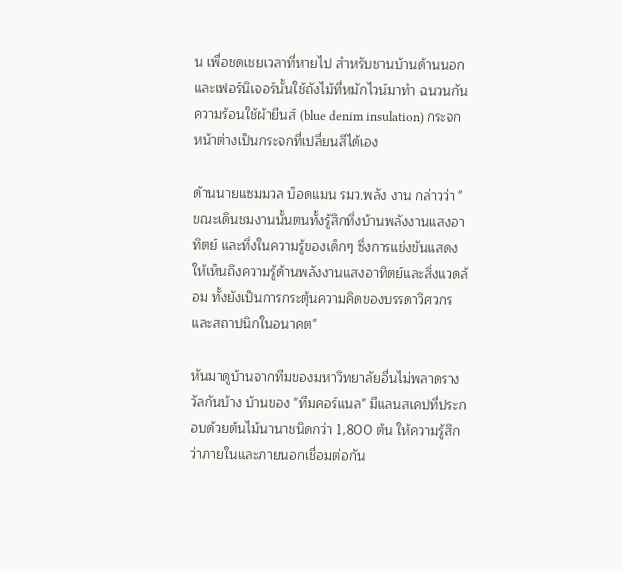น เพื่อชดเชยเวลาที่หายไป สำหรับชานบ้านด้านนอกและเฟอร์นิเจอร์นั้นใช้ถังไม้ที่หมักไวน์มาทำ ฉนวนกันความร้อนใช้ผ้ายีนส์ (blue denim insulation) กระจกหน้าต่างเป็นกระจกที่เปลี่ยนสีได้เอง

ด้านนายแซมมวล บ็อดแมน รมว.พลัง งาน กล่าวว่า "ขณะเดินชมงานนั้นตนทั้งรู้สึกทึ่งบ้านพลังงานแสงอาทิตย์ และทึ่งในความรู้ของเด็กๆ ซึ่งการแข่งขันแสดงให้เห็นถึงความรู้ด้านพลังงานแสงอาทิตย์และสิ่งแวดล้อม ทั้งยังเป็นการกระตุ้นความคิดของบรรดาวิศวกรและสถาปนิกในอนาคต"

หันมาดูบ้านจากทีมของมหาวิทยาลัยอื่นไม่พลาดรางวัลกันบ้าง บ้านของ "ทีมคอร์แนล" มีแลนสเคปที่ประกอบด้วยต้นไม้นานาชนิดกว่า 1,800 ต้น ให้ความรู้สึกว่าภายในและภายนอกเชื่อมต่อกัน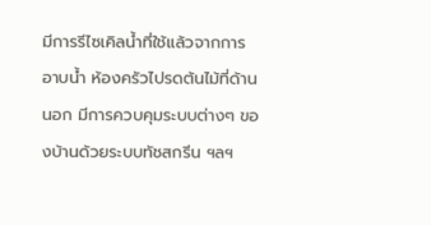มีการรีไซเคิลน้ำที่ใช้แล้วจากการอาบน้ำ ห้องครัวไปรดต้นไม้ที่ด้านนอก มีการควบคุมระบบต่างๆ ของบ้านด้วยระบบทัชสกรีน ฯลฯ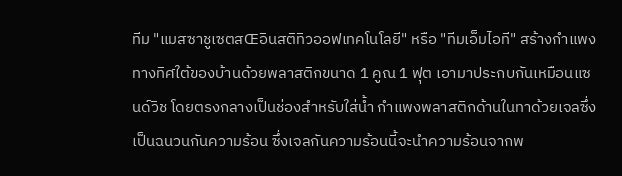ทีม "แมสซาชูเซตสŒอินสติทิวออฟเทคโนโลยี" หรือ "ทีมเอ็มไอที" สร้างกำแพงทางทิศใต้ของบ้านด้วยพลาสติกขนาด 1 คูณ 1 ฟุต เอามาประกบกันเหมือนแซนด์วิช โดยตรงกลางเป็นช่องสำหรับใส่น้ำ กำแพงพลาสติกด้านในทาด้วยเจลซึ่งเป็นฉนวนกันความร้อน ซึ่งเจลกันความร้อนนี้จะนำความร้อนจากพ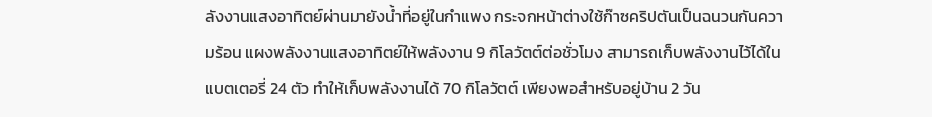ลังงานแสงอาทิตย์ผ่านมายังน้ำที่อยู่ในกำแพง กระจกหน้าต่างใช้ก๊าซคริปตันเป็นฉนวนกันความร้อน แผงพลังงานแสงอาทิตย์ให้พลังงาน 9 กิโลวัตต์ต่อชั่วโมง สามารถเก็บพลังงานไว้ได้ในแบตเตอรี่ 24 ตัว ทำให้เก็บพลังงานได้ 70 กิโลวัตต์ เพียงพอสำหรับอยู่บ้าน 2 วัน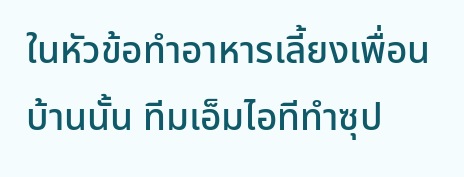ในหัวข้อทำอาหารเลี้ยงเพื่อนบ้านนั้น ทีมเอ็มไอทีทำซุป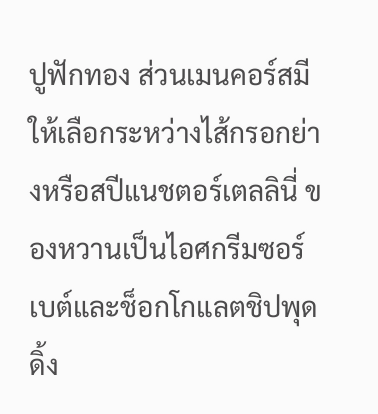ปูฟักทอง ส่วนเมนคอร์สมีให้เลือกระหว่างไส้กรอกย่างหรือสปีแนชตอร์เตลลินี่ ของหวานเป็นไอศกรีมซอร์เบต์และช็อกโกแลตชิปพุดดิ้ง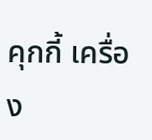คุกกี้ เครื่อง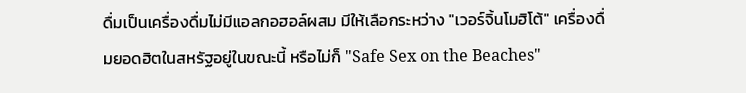ดื่มเป็นเครื่องดื่มไม่มีแอลกอฮอล์ผสม มีให้เลือกระหว่าง "เวอร์จิ้นโมฮิโต้" เครื่องดื่มยอดฮิตในสหรัฐอยู่ในขณะนี้ หรือไม่ก็ "Safe Sex on the Beaches"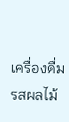เครื่องดื่มรสผลไม้